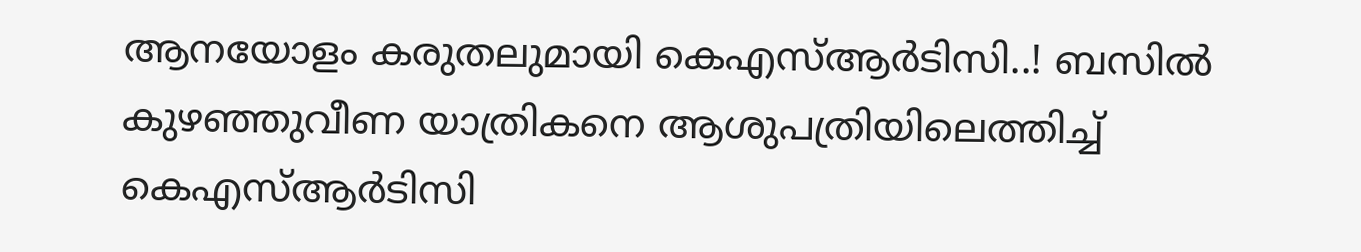ആനയോളം കരുതലുമായി കെഎസ്ആർടിസി..! ബസില്‍ കുഴഞ്ഞുവീണ യാത്രികനെ ആശുപത്രിയിലെത്തിച്ച് കെഎസ്ആർടിസി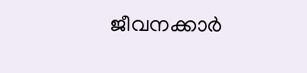ജീവനക്കാര്‍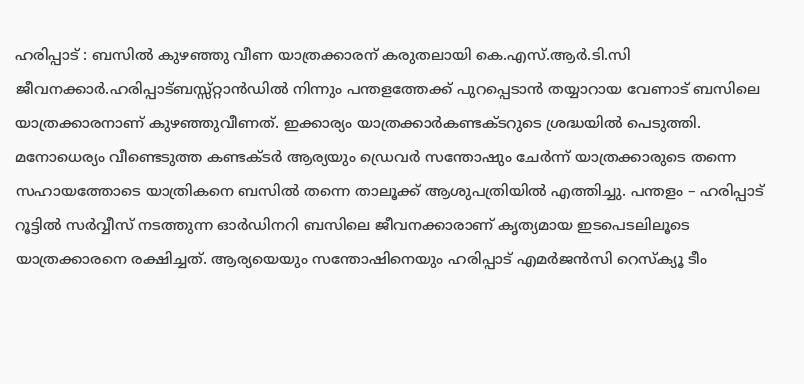ഹരിപ്പാട് : ബസില്‍ കുഴഞ്ഞു വീണ യാത്രക്കാരന് കരുതലായി കെ.എസ്.ആർ.ടി.സി ജീവനക്കാര്‍.ഹരിപ്പാട്ബസ്സ്റ്റാൻഡിൽ നിന്നും പന്തളത്തേക്ക് പുറപ്പെടാന്‍ തയ്യാറായ വേണാട് ബസിലെ യാത്രക്കാരനാണ് കുഴഞ്ഞുവീണത്. ഇക്കാര്യം യാത്രക്കാർകണ്ടക്ടറുടെ ശ്രദ്ധയിൽ പെടുത്തി. മനോധെര്യം വീണ്ടെടുത്ത കണ്ടക്ടര്‍ ആര്യയും ഡ്രെവര്‍ സന്തോഷും ചേര്‍ന്ന് യാത്രക്കാരുടെ തന്നെ സഹായത്തോടെ യാത്രികനെ ബസില്‍ തന്നെ താലൂക്ക് ആശുപത്രിയില്‍ എത്തിച്ചു. പന്തളം – ഹരിപ്പാട് റൂട്ടില്‍ സര്‍വ്വീസ് നടത്തുന്ന ഓര്‍ഡിനറി ബസിലെ ജീവനക്കാരാണ് കൃത്യമായ ഇടപെടലിലൂടെ യാത്രക്കാരനെ രക്ഷിച്ചത്. ആര്യയെയും സന്തോഷിനെയും ഹരിപ്പാട് എമര്‍ജന്‍സി റെസ്ക്യൂ ടീം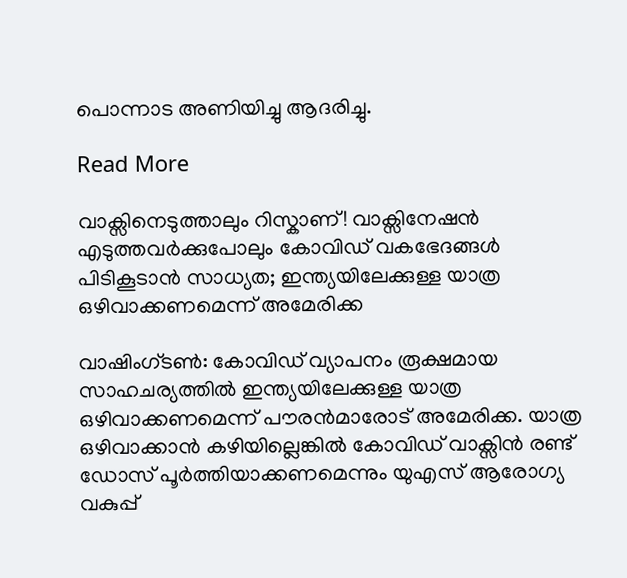പൊന്നാട അണിയിച്ചു ആദരിച്ചു.

Read More

വാക്സിനെടുത്താലും റിസ്കാണ്! വാക്സിനേഷൻ എടുത്തവർക്കുപോലും കോവിഡ് വകഭേദങ്ങൾ പിടികൂടാൻ സാധ്യത; ഇന്ത്യയിലേക്കുള്ള യാത്ര ഒഴിവാക്കണമെന്ന് അമേരിക്ക

വാഷിംഗ്ടൺ: കോവിഡ് വ്യാപനം രൂക്ഷമായ സാഹചര്യത്തിൽ ഇന്ത്യയിലേക്കുള്ള യാത്ര ഒഴിവാക്കണമെന്ന് പൗരന്‍മാരോട് അമേരിക്ക. യാത്ര ഒഴിവാക്കാൻ കഴിയില്ലെങ്കിൽ കോവിഡ് വാക്സിൻ‌ രണ്ട് ഡോസ് പൂർത്തിയാക്കണമെന്നും യുഎസ് ആരോഗ്യ വകുപ്പ്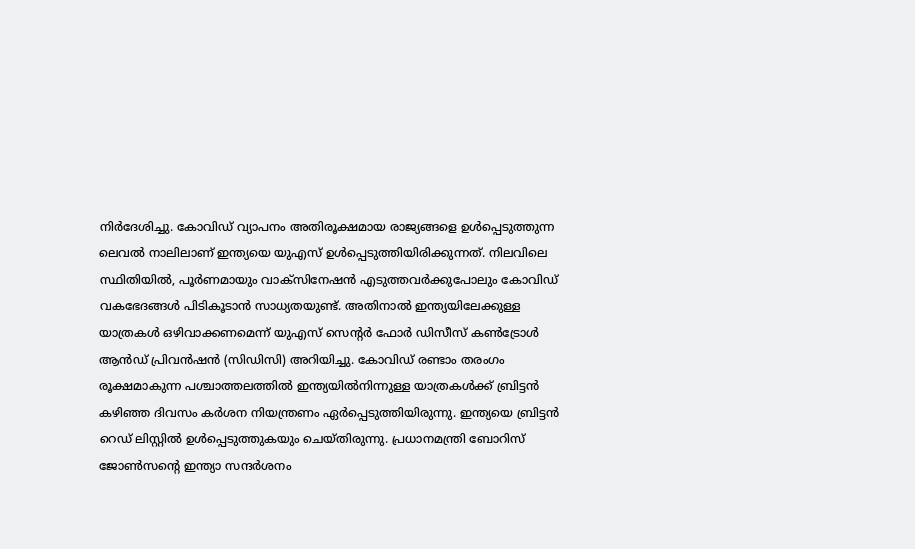നിര്‍ദേശിച്ചു. കോവിഡ് വ്യാപനം അതിരൂക്ഷമായ രാജ്യങ്ങളെ ഉൾപ്പെടുത്തുന്ന ലെവൽ നാലിലാണ് ഇന്ത്യയെ യുഎസ് ഉൾപ്പെടുത്തിയിരിക്കുന്നത്. നിലവിലെ സ്ഥിതിയിൽ, പൂർണമായും വാക്സിനേഷൻ എടുത്തവർക്കുപോലും കോവിഡ് വകഭേദങ്ങൾ പിടികൂടാൻ സാധ്യതയുണ്ട്. അതിനാൽ ഇന്ത്യയിലേക്കുള്ള യാത്രകൾ ഒഴിവാക്കണമെന്ന് യുഎസ് സെന്‍റർ ഫോർ ഡിസീസ് കൺട്രോൾ ആൻഡ് പ്രിവൻഷൻ (സിഡിസി) അറിയിച്ചു. കോവിഡ് രണ്ടാം തരംഗം രൂക്ഷമാകുന്ന പശ്ചാത്തലത്തില്‍ ഇന്ത്യയില്‍നിന്നുള്ള യാത്രകള്‍ക്ക് ബ്രിട്ടന്‍ കഴിഞ്ഞ ദിവസം കര്‍ശന നിയന്ത്രണം ഏര്‍പ്പെടുത്തിയിരുന്നു. ഇന്ത്യയെ ബ്രിട്ടന്‍ റെഡ് ലിസ്റ്റില്‍ ഉള്‍പ്പെടുത്തുകയും ചെയ്തിരുന്നു. പ്രധാനമന്ത്രി ബോറിസ് ജോണ്‍സന്‍റെ ഇന്ത്യാ സന്ദര്‍ശനം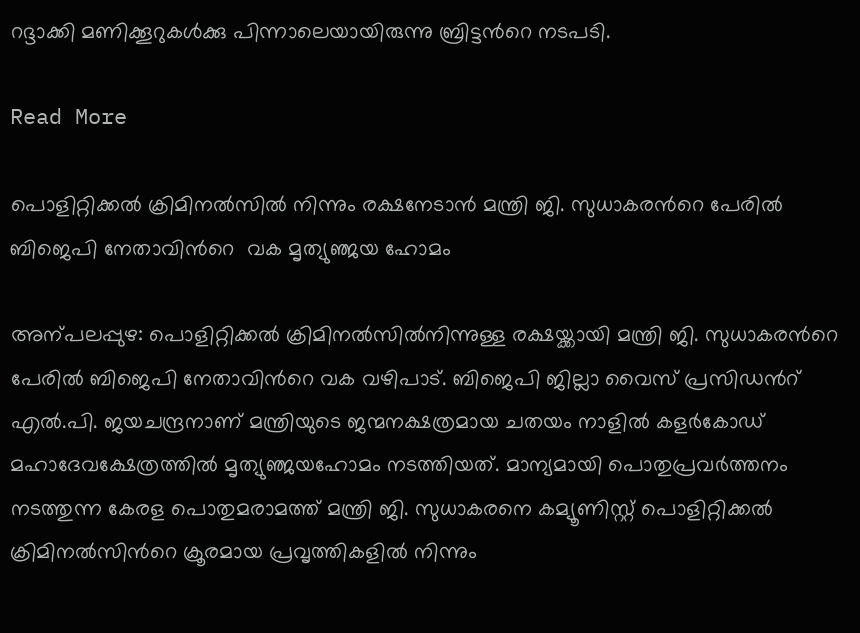റദ്ദാക്കി മണിക്കൂറുകള്‍ക്കു പിന്നാലെയായിരുന്നു ബ്രിട്ടന്‍റെ നടപടി.

Read More

പൊളിറ്റിക്കൽ ക്രിമിനൽസിൽ നിന്നും രക്ഷനേടാൻ മന്ത്രി ജി. സുധാകരന്‍റെ പേരിൽ ബിജെപി നേതാവിന്‍റെ  വക മൃത്യുഞ്ജയ ഹോമം

അന്പലപ്പുഴ: പൊളിറ്റിക്കൽ ക്രിമിനൽസിൽനിന്നുള്ള രക്ഷയ്ക്കായി മന്ത്രി ജി. സുധാകരന്‍റെ പേരിൽ ബിജെപി നേതാവിന്‍റെ വക വഴിപാട്. ബിജെപി ജില്ലാ വൈസ് പ്രസിഡന്‍റ് എൽ.പി. ജയചന്ദ്രനാണ് മന്ത്രിയുടെ ജന്മനക്ഷത്രമായ ചതയം നാളിൽ കളർകോഡ് മഹാദേവക്ഷേത്രത്തിൽ മൃത്യുഞ്ജയഹോമം നടത്തിയത്. മാന്യമായി പൊതുപ്രവർത്തനം നടത്തുന്ന കേരള പൊതുമരാമത്ത് മന്ത്രി ജി. സുധാകരനെ കമ്യൂണിസ്റ്റ് പൊളിറ്റിക്കൽ ക്രിമിനൽസിന്‍റെ ക്രൂരമായ പ്രവൃത്തികളിൽ നിന്നും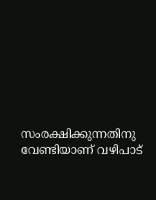സംരക്ഷിക്കുന്നതിനു വേണ്ടിയാണ് വഴിപാട്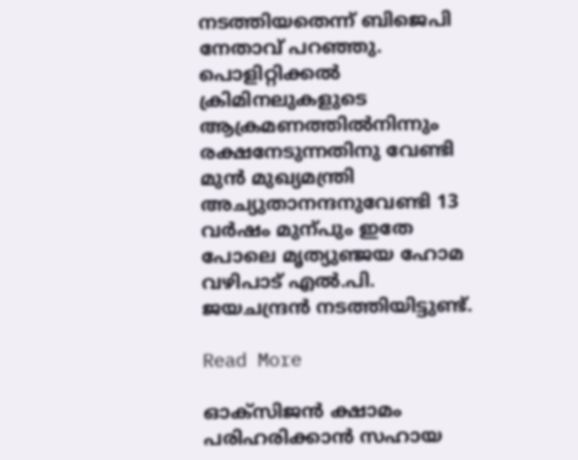നടത്തിയതെന്ന് ബിജെപി നേതാവ് പറഞ്ഞു. പൊളിറ്റിക്കൽ ക്രിമിനലുകളുടെ ആക്രമണത്തിൽനിന്നും രക്ഷനേടുന്നതിനു വേണ്ടി മുൻ മുഖ്യമന്ത്രി അച്യുതാനന്ദനുവേണ്ടി 13 വർഷം മുന്പും ഇതേ പോലെ മൃത്യുഞ്ജയ ഹോമ വഴിപാട് എൽ.പി. ജയചന്ദ്രൻ നടത്തിയിട്ടുണ്ട്.

Read More

ഓക്‌സിജന്‍ ക്ഷാമം പരിഹരിക്കാന്‍ സഹായ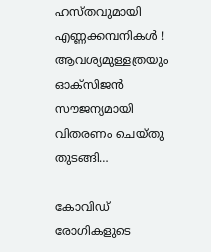ഹസ്തവുമായി എണ്ണക്കമ്പനികള്‍ ! ആവശ്യമുള്ളത്രയും ഓക്‌സിജന്‍ സൗജന്യമായി വിതരണം ചെയ്തു തുടങ്ങി…

കോവിഡ് രോഗികളുടെ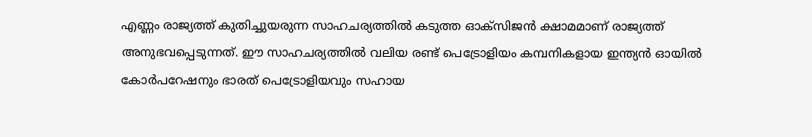എണ്ണം രാജ്യത്ത് കുതിച്ചുയരുന്ന സാഹചര്യത്തില്‍ കടുത്ത ഓക്‌സിജന്‍ ക്ഷാമമാണ് രാജ്യത്ത് അനുഭവപ്പെടുന്നത്. ഈ സാഹചര്യത്തില്‍ വലിയ രണ്ട് പെട്രോളിയം കമ്പനികളായ ഇന്ത്യന്‍ ഓയില്‍ കോര്‍പറേഷനും ഭാരത് പെട്രോളിയവും സഹായ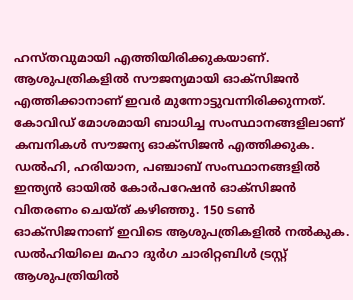ഹസ്തവുമായി എത്തിയിരിക്കുകയാണ്. ആശുപത്രികളില്‍ സൗജന്യമായി ഓക്സിജന്‍ എത്തിക്കാനാണ് ഇവര്‍ മുന്നോട്ടുവന്നിരിക്കുന്നത്. കോവിഡ് മോശമായി ബാധിച്ച സംസ്ഥാനങ്ങളിലാണ് കമ്പനികള്‍ സൗജന്യ ഓക്സിജന്‍ എത്തിക്കുക. ഡല്‍ഹി, ഹരിയാന, പഞ്ചാബ് സംസ്ഥാനങ്ങളില്‍ ഇന്ത്യന്‍ ഓയില്‍ കോര്‍പറേഷന്‍ ഓക്സിജന്‍ വിതരണം ചെയ്ത് കഴിഞ്ഞു. 150 ടണ്‍ ഓക്സിജനാണ് ഇവിടെ ആശുപത്രികളില്‍ നല്‍കുക. ഡല്‍ഹിയിലെ മഹാ ദുര്‍ഗ ചാരിറ്റബിള്‍ ട്രസ്റ്റ് ആശുപത്രിയില്‍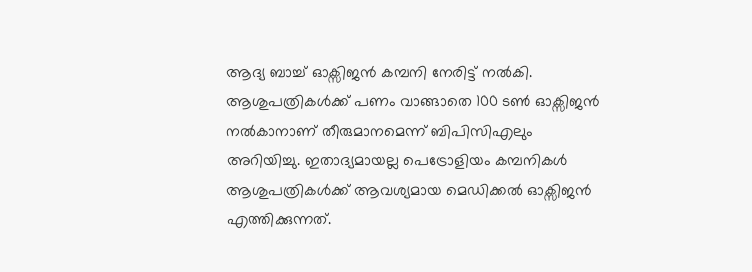ആദ്യ ബാച്ച് ഓക്സിജന്‍ കമ്പനി നേരിട്ട് നല്‍കി. ആശുപത്രികള്‍ക്ക് പണം വാങ്ങാതെ 100 ടണ്‍ ഓക്സിജന്‍ നല്‍കാനാണ് തീരുമാനമെന്ന് ബിപിസിഎലും അറിയിച്ചു. ഇതാദ്യമായല്ല പെട്രോളിയം കമ്പനികള്‍ ആശുപത്രികള്‍ക്ക് ആവശ്യമായ മെഡിക്കല്‍ ഓക്സിജന്‍ എത്തിക്കുന്നത്.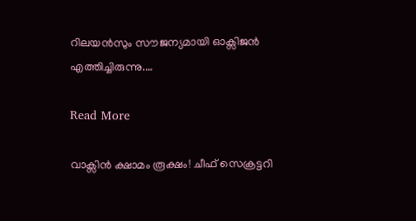റിലയന്‍സും സൗജന്യമായി ഓക്സിജന്‍ എത്തിച്ചിരുന്നു.…

Read More

വാക്സിൻ ക്ഷാമം രൂക്ഷം! ചീഫ് സെക്രട്ടറി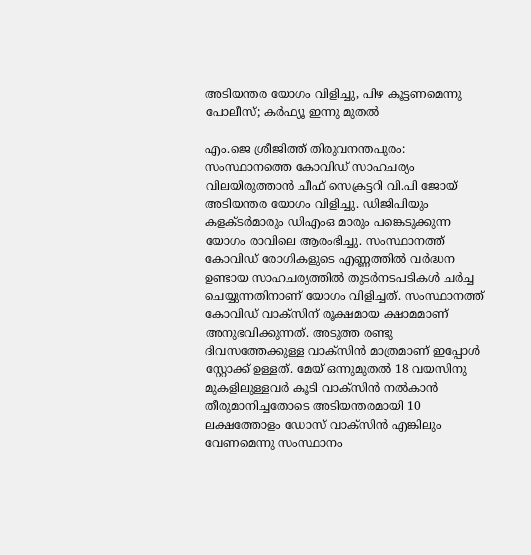അടിയന്തര യോഗം വിളിച്ചു, പിഴ കൂട്ടണമെന്നു പോലീസ്; കർഫ്യൂ ഇന്നു മുതൽ

എം.ജെ ശ്രീജിത്ത് തിരുവനന്തപുരം: സംസ്ഥാനത്തെ കോവിഡ് സാഹചര്യം വിലയിരുത്താൻ ചീഫ് സെക്രട്ടറി വി.പി ജോയ് അടിയന്തര യോഗം വിളിച്ചു. ഡിജിപിയും കളക്ടർമാരും ഡിഎംഒ മാരും പങ്കെടുക്കുന്ന യോഗം രാവിലെ ആരംഭിച്ചു. സംസ്ഥാനത്ത് കോവിഡ് രോഗികളുടെ എണ്ണത്തിൽ വർദ്ധന ഉണ്ടായ സാഹചര്യത്തിൽ തുടർനടപടികൾ ചർച്ച ചെയ്യുന്നതിനാണ് യോഗം വിളിച്ചത്. സംസ്ഥാനത്ത് കോവിഡ് വാക്സിന് രൂക്ഷമായ ക്ഷാമമാണ് അനുഭവിക്കുന്നത്. അടുത്ത രണ്ടു ദിവസത്തേക്കുള്ള വാക്സിൻ മാത്രമാണ് ഇപ്പോൾ സ്റ്റോക്ക് ഉള്ളത്. മേയ് ഒന്നുമുതൽ 18 വയസിനു മുകളിലുള്ളവർ കൂടി വാക്സിൻ നൽകാൻ തീരുമാനിച്ചതോടെ അടിയന്തരമായി 10 ലക്ഷത്തോളം ഡോസ് വാക്സിൻ എങ്കിലും വേണമെന്നു സംസ്ഥാനം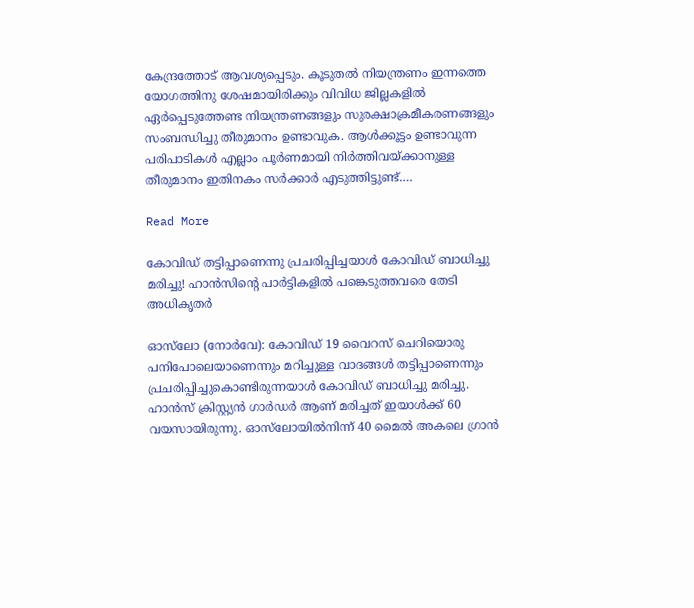കേന്ദ്രത്തോട് ആവശ്യപ്പെടും. കൂടുതൽ നിയന്ത്രണം ഇന്നത്തെ യോഗത്തിനു ശേഷമായിരിക്കും വിവിധ ജില്ലകളിൽ ഏർപ്പെടുത്തേണ്ട നിയന്ത്രണങ്ങളും സുരക്ഷാക്രമീകരണങ്ങളും സംബന്ധിച്ചു തീരുമാനം ഉണ്ടാവുക. ആൾക്കൂട്ടം ഉണ്ടാവുന്ന പരിപാടികൾ എല്ലാം പൂർണമായി നിർത്തിവയ്ക്കാനുള്ള തീരുമാനം ഇതിനകം സർക്കാർ എടുത്തിട്ടുണ്ട്.…

Read More

കോവിഡ് തട്ടിപ്പാണെന്നു പ്രചരിപ്പിച്ചയാൾ കോവിഡ് ബാധിച്ചു മരിച്ചു! ഹാൻസിന്‍റെ പാർട്ടികളിൽ പങ്കെടുത്തവരെ തേടി അധികൃതർ

ഓസ്‌ലോ (നോർവേ): കോവിഡ് 19 വൈറസ് ചെറിയൊരു പനിപോലെയാണെന്നും മറിച്ചുള്ള വാദങ്ങൾ തട്ടിപ്പാണെന്നും പ്രചരിപ്പിച്ചുകൊണ്ടിരുന്നയാൾ കോവിഡ് ബാധിച്ചു മരിച്ചു. ഹാൻസ് ക്രിസ്റ്റ്യൻ ഗാർഡർ ആണ് മരിച്ചത് ഇയാൾക്ക് 60 വയസായിരുന്നു. ഓസ്‌ലോയിൽനിന്ന് 40 മൈൽ അകലെ ഗ്രാൻ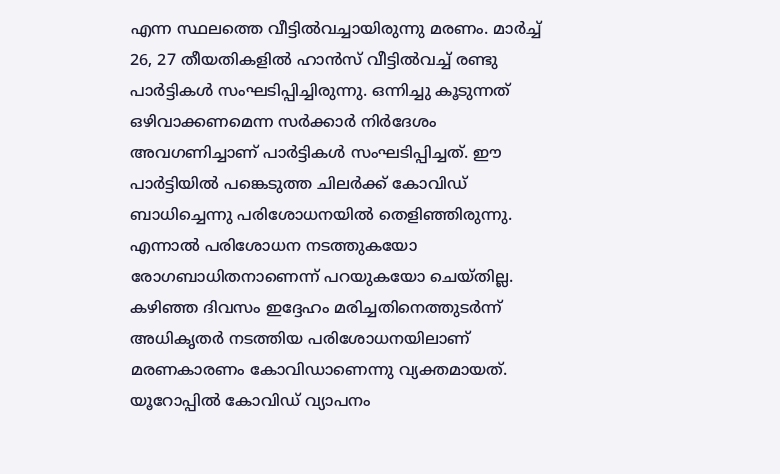എന്ന സ്ഥലത്തെ വീട്ടിൽവച്ചായിരുന്നു മരണം. മാർച്ച് 26, 27 തീയതികളിൽ ഹാൻസ് വീട്ടിൽവച്ച് രണ്ടു പാർട്ടികൾ സംഘടിപ്പിച്ചിരുന്നു. ഒന്നിച്ചു കൂടുന്നത് ഒഴിവാക്കണമെന്ന സർക്കാർ നിർദേശം അവഗണിച്ചാണ് പാർട്ടികൾ സംഘടിപ്പിച്ചത്. ഈ പാർട്ടിയിൽ പങ്കെടുത്ത ചിലർക്ക് കോവിഡ് ബാധിച്ചെന്നു പരിശോധനയിൽ തെളിഞ്ഞിരുന്നു. എന്നാൽ പരിശോധന നടത്തുകയോ രോഗബാധിതനാണെന്ന് പറയുകയോ ചെയ്തില്ല. കഴിഞ്ഞ ദിവസം ഇദ്ദേഹം മരിച്ചതിനെത്തുടർന്ന് അധികൃതർ നടത്തിയ പരിശോധനയിലാണ് മരണകാരണം കോവിഡാണെന്നു വ്യക്തമായത്. യൂറോപ്പിൽ കോവിഡ് വ്യാപനം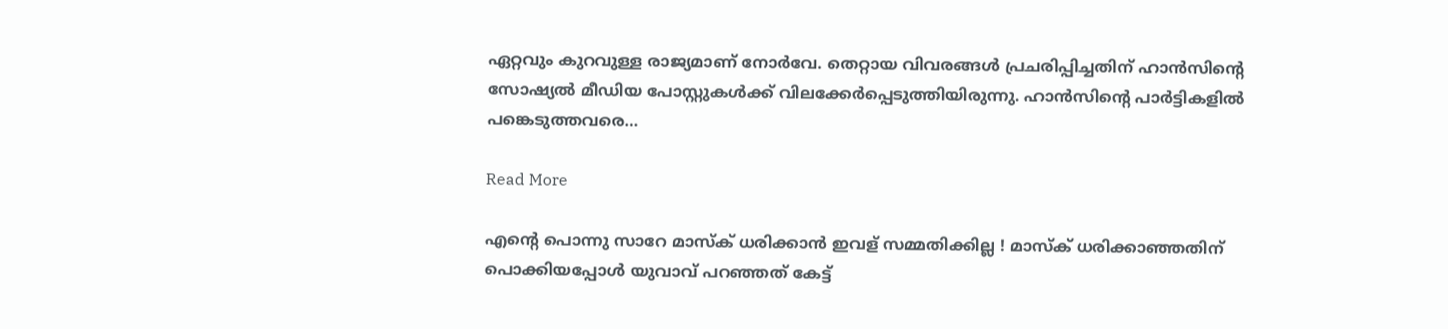ഏറ്റവും കുറവുള്ള രാജ്യമാണ് നോർവേ. തെറ്റായ വിവരങ്ങൾ പ്രചരിപ്പിച്ചതിന് ഹാൻസിന്‍റെ സോഷ്യൽ മീഡിയ പോസ്റ്റുകൾക്ക് വിലക്കേർപ്പെടുത്തിയിരുന്നു. ഹാൻസിന്‍റെ പാർട്ടികളിൽ പങ്കെടുത്തവരെ…

Read More

എന്റെ പൊന്നു സാറേ മാസ്‌ക് ധരിക്കാന്‍ ഇവള് സമ്മതിക്കില്ല ! മാസ്‌ക് ധരിക്കാഞ്ഞതിന് പൊക്കിയപ്പോള്‍ യുവാവ് പറഞ്ഞത് കേട്ട്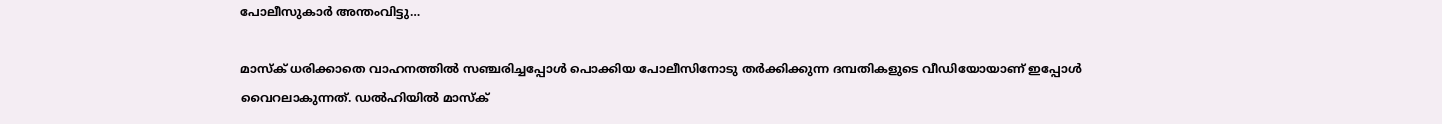പോലീസുകാര്‍ അന്തംവിട്ടു…

മാസ്‌ക് ധരിക്കാതെ വാഹനത്തില്‍ സഞ്ചരിച്ചപ്പോള്‍ പൊക്കിയ പോലീസിനോടു തര്‍ക്കിക്കുന്ന ദമ്പതികളുടെ വീഡിയോയാണ് ഇപ്പോള്‍ വൈറലാകുന്നത്. ഡല്‍ഹിയില്‍ മാസ്‌ക്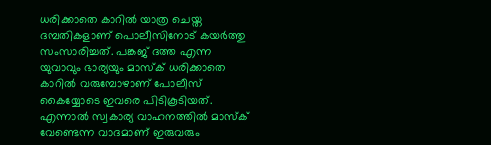ധരിക്കാതെ കാറില്‍ യാത്ര ചെയ്ത ദമ്പതികളാണ് പൊലീസിനോട് കയര്‍ത്തു സംസാരിച്ചത്. പങ്കജ് ദത്ത എന്ന യുവാവും ഭാര്യയും മാസ്‌ക് ധരിക്കാതെ കാറില്‍ വരുമ്പോഴാണ് പോലീസ് കൈയ്യോടെ ഇവരെ പിടികൂടിയത്. എന്നാല്‍ സ്വകാര്യ വാഹനത്തില്‍ മാസ്‌ക് വേണ്ടെന്ന വാദമാണ് ഇരുവരും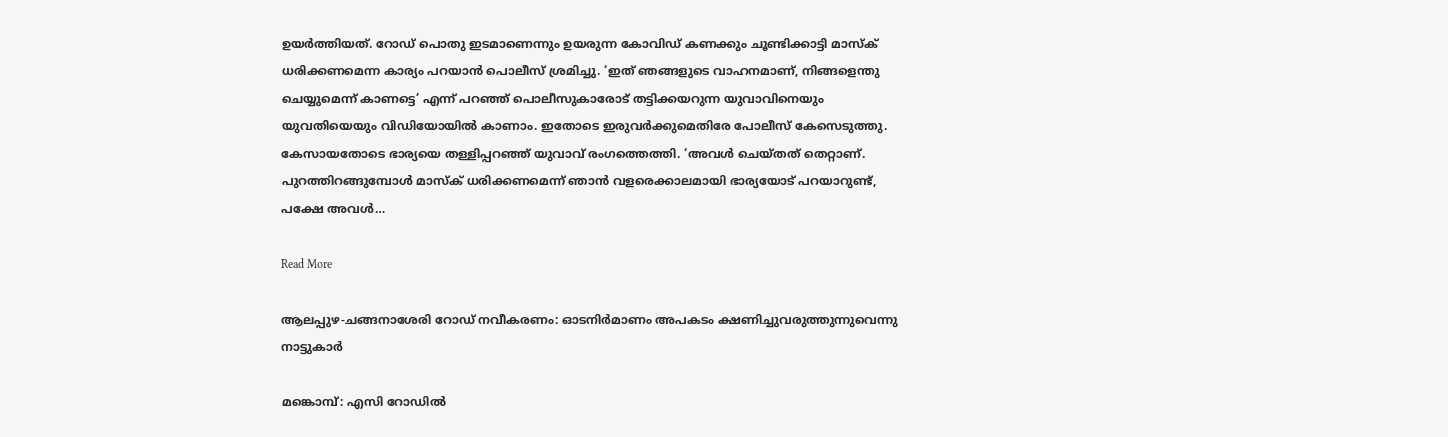ഉയര്‍ത്തിയത്. റോഡ് പൊതു ഇടമാണെന്നും ഉയരുന്ന കോവിഡ് കണക്കും ചൂണ്ടിക്കാട്ടി മാസ്‌ക് ധരിക്കണമെന്ന കാര്യം പറയാന്‍ പൊലീസ് ശ്രമിച്ചു. ‘ഇത് ഞങ്ങളുടെ വാഹനമാണ്, നിങ്ങളെന്തു ചെയ്യുമെന്ന് കാണട്ടെ’ എന്ന് പറഞ്ഞ് പൊലീസുകാരോട് തട്ടിക്കയറുന്ന യുവാവിനെയും യുവതിയെയും വിഡിയോയില്‍ കാണാം. ഇതോടെ ഇരുവര്‍ക്കുമെതിരേ പോലീസ് കേസെടുത്തു. കേസായതോടെ ഭാര്യയെ തള്ളിപ്പറഞ്ഞ് യുവാവ് രംഗത്തെത്തി. ‘അവള്‍ ചെയ്തത് തെറ്റാണ്. പുറത്തിറങ്ങുമ്പോള്‍ മാസ്‌ക് ധരിക്കണമെന്ന് ഞാന്‍ വളരെക്കാലമായി ഭാര്യയോട് പറയാറുണ്ട്, പക്ഷേ അവള്‍…

Read More

ആലപ്പുഴ-ചങ്ങനാശേരി റോഡ് നവീകരണം: ഓടനിർമാണം അപകടം ക്ഷണിച്ചുവരുത്തുന്നുവെന്നു നാട്ടുകാർ

മങ്കൊമ്പ്: എസി റോഡിൽ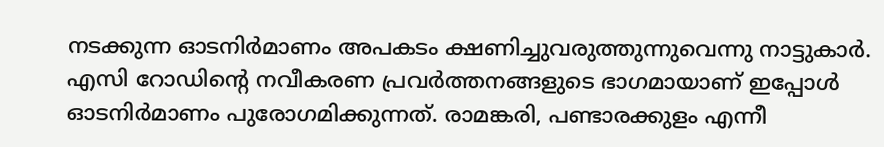നടക്കുന്ന ഓടനിർമാണം അപകടം ക്ഷണിച്ചുവരുത്തുന്നുവെന്നു നാട്ടുകാർ. എസി റോഡിന്‍റെ നവീകരണ പ്രവർത്തനങ്ങളുടെ ഭാഗമായാണ് ഇപ്പോൾ ഓടനിർമാണം പുരോഗമിക്കുന്നത്. രാമങ്കരി, പണ്ടാരക്കുളം എന്നീ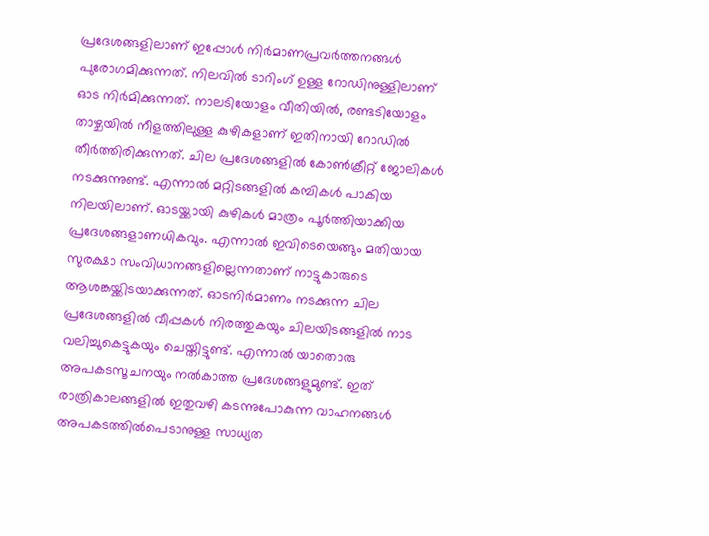പ്രദേശങ്ങളിലാണ് ഇപ്പോൾ നിർമാണപ്രവർത്തനങ്ങൾ പുരോഗമിക്കുന്നത്. നിലവിൽ ടാറിംഗ് ഉള്ള റോഡിനുള്ളിലാണ് ഓട നിർമിക്കുന്നത്. നാലടിയോളം വീതിയിൽ, രണ്ടടിയോളം താഴ്ചയിൽ നീളത്തിലുള്ള കുഴികളാണ് ഇതിനായി റോഡിൽ തീർത്തിരിക്കുന്നത്. ചില പ്രദേശങ്ങളിൽ കോൺക്രീറ്റ് ജോലികൾ നടക്കുന്നുണ്ട്. എന്നാൽ മറ്റിടങ്ങളിൽ കമ്പികൾ പാകിയ നിലയിലാണ്. ഓടയ്ക്കായി കുഴികൾ മാത്രം പൂർത്തിയാക്കിയ പ്രദേശങ്ങളാണധികവും. എന്നാൽ ഇവിടെയെങ്ങും മതിയായ സുരക്ഷാ സംവിധാനങ്ങളില്ലെന്നതാണ് നാട്ടുകാരുടെ ആശങ്കയ്ക്കിടയാക്കുന്നത്. ഓടനിർമാണം നടക്കുന്ന ചില പ്രദേശങ്ങളിൽ വീപ്പകൾ നിരത്തുകയും ചിലയിടങ്ങളിൽ നാട വലിച്ചുകെട്ടുകയും ചെയ്തിട്ടുണ്ട്. എന്നാൽ യാതൊരു അപകടസൂചനയും നൽകാത്ത പ്രദേശങ്ങളുമുണ്ട്. ഇത് രാത്രികാലങ്ങളിൽ ഇതുവഴി കടന്നുപോകുന്ന വാഹനങ്ങൾ അപകടത്തിൽപെടാനുള്ള സാധ്യത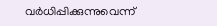വർധിപ്പിക്കുന്നുവെന്ന്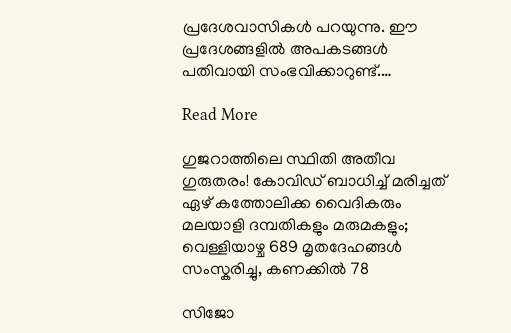പ്രദേശവാസികൾ പറയുന്നു. ഈ പ്രദേശങ്ങളിൽ അപകടങ്ങൾ പതിവായി സംഭവിക്കാറുണ്ട്.…

Read More

ഗുജറാത്തിലെ സ്ഥിതി അതീവ ഗുരുതരം! കോവിഡ് ബാധിച്ച് മരിച്ചത് ഏഴ് കത്തോലിക്ക വൈദികരും മലയാളി ദമ്പതികളും മരുമകളും; വെള്ളിയാഴ്ച 689 മൃതദേഹങ്ങൾ സംസ്കരിച്ചു, കണക്കിൽ 78

സിജോ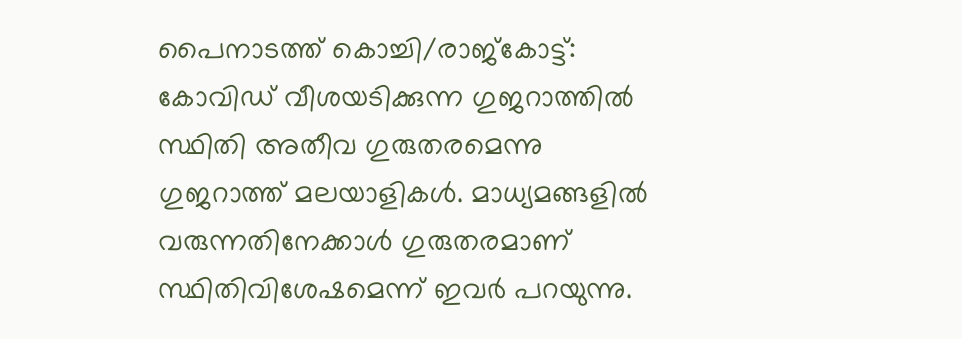പൈനാടത്ത് കൊച്ചി/രാജ്കോട്ട്: കോവിഡ് വീശയടിക്കുന്ന ഗുജറാത്തിൽ സ്ഥിതി അതീവ ഗുരുതരമെന്നു ഗുജറാത്ത് മലയാളികൾ. മാധ്യമങ്ങളിൽ വരുന്നതിനേക്കാൾ ഗുരുതരമാണ് സ്ഥിതിവിശേഷമെന്ന് ഇവർ പറയുന്നു.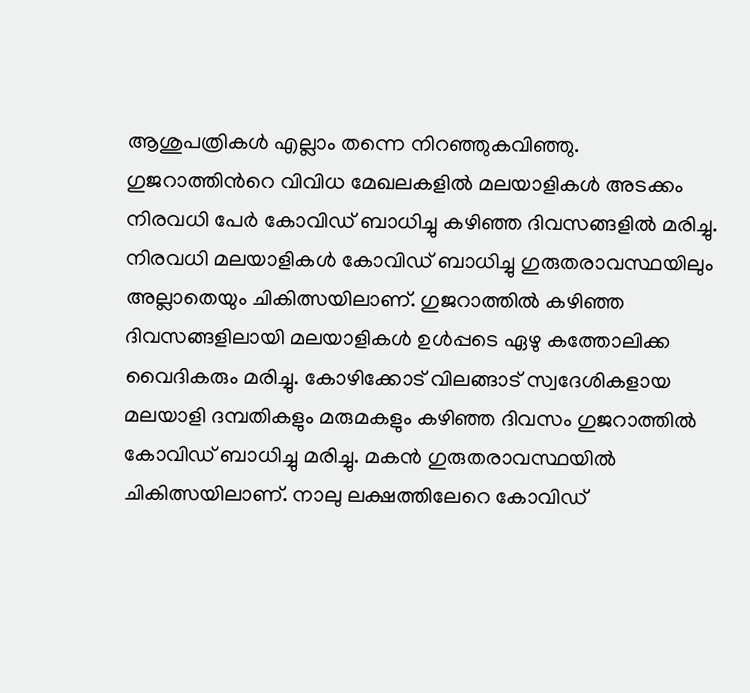ആശുപത്രികൾ എല്ലാം തന്നെ നിറഞ്ഞുകവിഞ്ഞു. ഗുജറാത്തിന്‍റെ വിവിധ മേഖലകളിൽ മലയാളികൾ അടക്കം നിരവധി പേർ കോവിഡ് ബാധിച്ചു കഴിഞ്ഞ ദിവസങ്ങളിൽ മരിച്ചു. നിരവധി മലയാളികൾ കോവിഡ് ബാധിച്ചു ഗുരുതരാവസ്ഥയിലും അല്ലാതെയും ചികിത്സയിലാണ്. ഗുജറാത്തില്‍ കഴിഞ്ഞ ദിവസങ്ങളിലായി മലയാളികള്‍ ഉള്‍പ്പടെ ഏഴു കത്തോലിക്ക വൈദികരും മരിച്ചു. കോഴിക്കോട് വിലങ്ങാട് സ്വദേശികളായ മലയാളി ദമ്പതികളും മരുമകളും കഴിഞ്ഞ ദിവസം ഗുജറാത്തില്‍ കോവിഡ് ബാധിച്ചു മരിച്ചു. മകൻ ഗുരുതരാവസ്ഥയിൽ ചികിത്സയിലാണ്. നാലു ലക്ഷത്തിലേറെ കോവിഡ്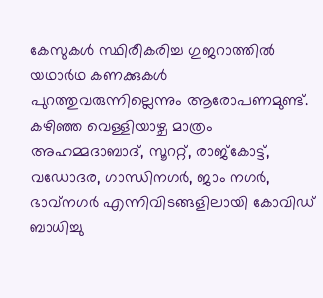കേസുകൾ സ്ഥിരീകരിച്ച ഗുജറാത്തിൽ യഥാർഥ കണക്കുകൾ പുറത്തുവരുന്നില്ലെന്നും ആരോപണമുണ്ട്. കഴിഞ്ഞ വെള്ളിയാഴ്ച മാത്രം അഹമ്മദാബാദ്, സൂററ്റ്, രാജ്കോട്ട്, വഡോദര, ഗാന്ധിനഗർ, ജാം നഗർ, ഭാവ്നഗർ എന്നിവിടങ്ങളിലായി കോവിഡ് ബാധിച്ചു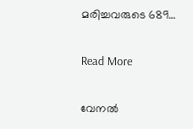മരിച്ചവരുടെ 689…

Read More

വേനൽ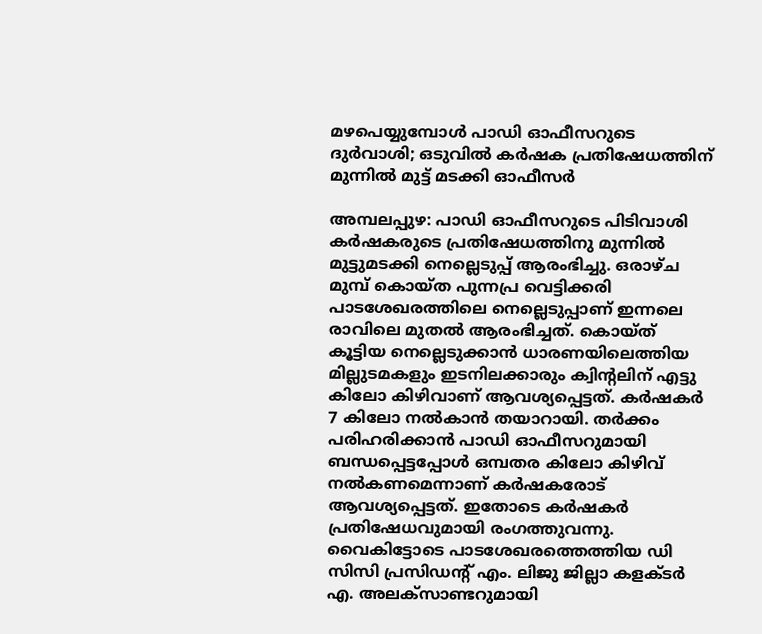മഴപെയ്യുമ്പോൾ പാഡി ഓഫീസറുടെ ദുർവാശി; ഒടുവിൽ കർഷക പ്രതിഷേധത്തിന് മുന്നിൽ മുട്ട് മടക്കി ഓഫീസർ

അമ്പലപ്പുഴ: പാഡി ഓഫീസറുടെ പിടിവാശി കർഷകരുടെ പ്രതിഷേധത്തിനു മുന്നിൽ മുട്ടുമടക്കി നെല്ലെടുപ്പ് ആരംഭിച്ചു. ഒരാഴ്ച മുമ്പ് കൊയ്ത പുന്നപ്ര വെട്ടിക്കരി പാടശേഖരത്തിലെ നെല്ലെടുപ്പാണ് ഇന്നലെ രാവിലെ മുതൽ ആരംഭിച്ചത്. കൊയ്ത് കൂട്ടിയ നെല്ലെടുക്കാൻ ധാരണയിലെത്തിയ മില്ലുടമകളും ഇടനിലക്കാരും ക്വിന്‍റലിന് എട്ടു കിലോ കിഴിവാണ് ആവശ്യപ്പെട്ടത്. കർഷകർ 7 കിലോ നൽകാൻ തയാറായി. തർക്കം പരിഹരിക്കാൻ പാഡി ഓഫീസറുമായി ബന്ധപ്പെട്ടപ്പോൾ ഒമ്പതര കിലോ കിഴിവ് നൽകണമെന്നാണ് കർഷകരോട് ആവശ്യപ്പെട്ടത്. ഇതോടെ കർഷകർ പ്രതിഷേധവുമായി രംഗത്തുവന്നു. വൈകിട്ടോടെ പാടശേഖരത്തെത്തിയ ഡി സിസി പ്രസിഡന്‍റ് എം. ലിജു ജില്ലാ കളക്ടർ എ. അലക്സാണ്ടറുമായി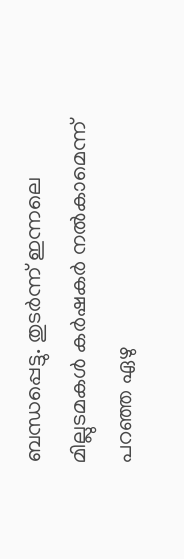ബന്ധപ്പെട്ടു. തുടർന്ന് ഇന്നലെ മില്ലുടമകൾ കർഷകർ നൽകാമെന്ന് പറഞ്ഞ ഏഴു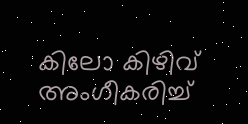കിലോ കിഴിവ് അംഗീകരിച്ച്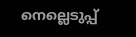നെല്ലെടുപ്പ്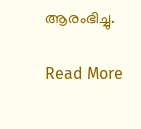ആരംഭിച്ചു.

Read More